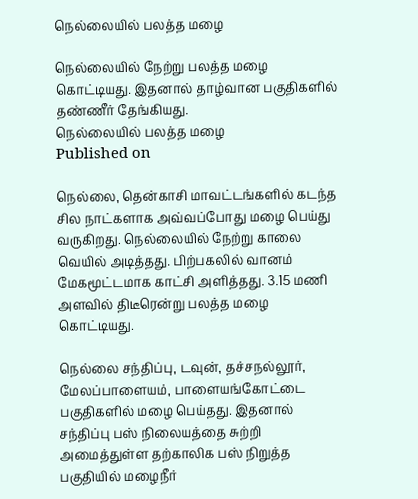நெல்லையில் பலத்த மழை

நெல்லையில் நேற்று பலத்த மழை கொட்டியது. இதனால் தாழ்வான பகுதிகளில் தண்ணீர் தேங்கியது.
நெல்லையில் பலத்த மழை
Published on

நெல்லை, தென்காசி மாவட்டங்களில் கடந்த சில நாட்களாக அவ்வப்போது மழை பெய்து வருகிறது. நெல்லையில் நேற்று காலை வெயில் அடித்தது. பிற்பகலில் வானம் மேகமூட்டமாக காட்சி அளித்தது. 3.15 மணி அளவில் திடீரென்று பலத்த மழை கொட்டியது.

நெல்லை சந்திப்பு, டவுன், தச்சநல்லூர், மேலப்பாளையம், பாளையங்கோட்டை பகுதிகளில் மழை பெய்தது. இதனால் சந்திப்பு பஸ் நிலையத்தை சுற்றி அமைத்துள்ள தற்காலிக பஸ் நிறுத்த பகுதியில் மழைநீர்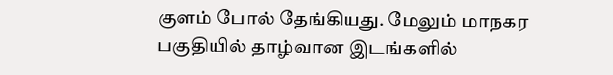குளம் போல் தேங்கியது. மேலும் மாநகர பகுதியில் தாழ்வான இடங்களில்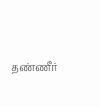தண்ணீர்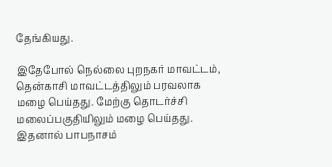தேங்கியது.

இதேபோல் நெல்லை புறநகர் மாவட்டம், தென்காசி மாவட்டத்திலும் பரவலாக மழை பெய்தது. மேற்கு தொடர்ச்சி மலைப்பகுதியிலும் மழை பெய்தது. இதனால் பாபநாசம்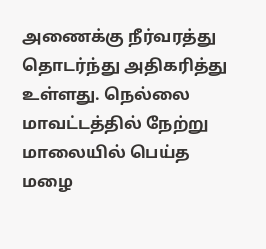அணைக்கு நீர்வரத்து தொடர்ந்து அதிகரித்து உள்ளது. நெல்லை மாவட்டத்தில் நேற்று மாலையில் பெய்த மழை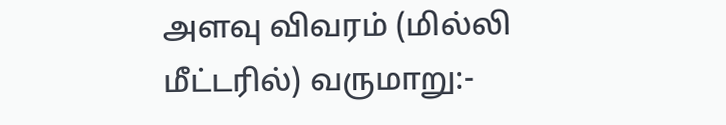அளவு விவரம் (மில்லி மீட்டரில்) வருமாறு:-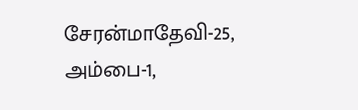சேரன்மாதேவி-25, அம்பை-1,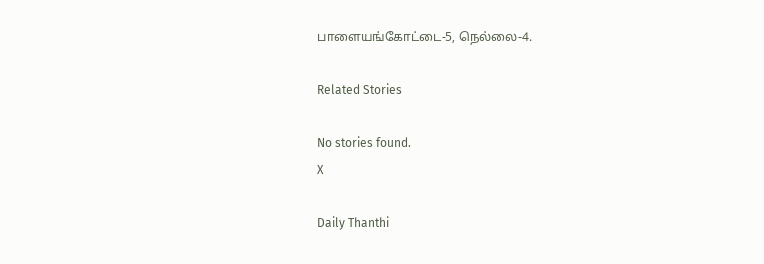பாளையங்கோட்டை-5, நெல்லை-4.

Related Stories

No stories found.
X

Daily Thanthi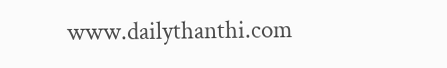www.dailythanthi.com